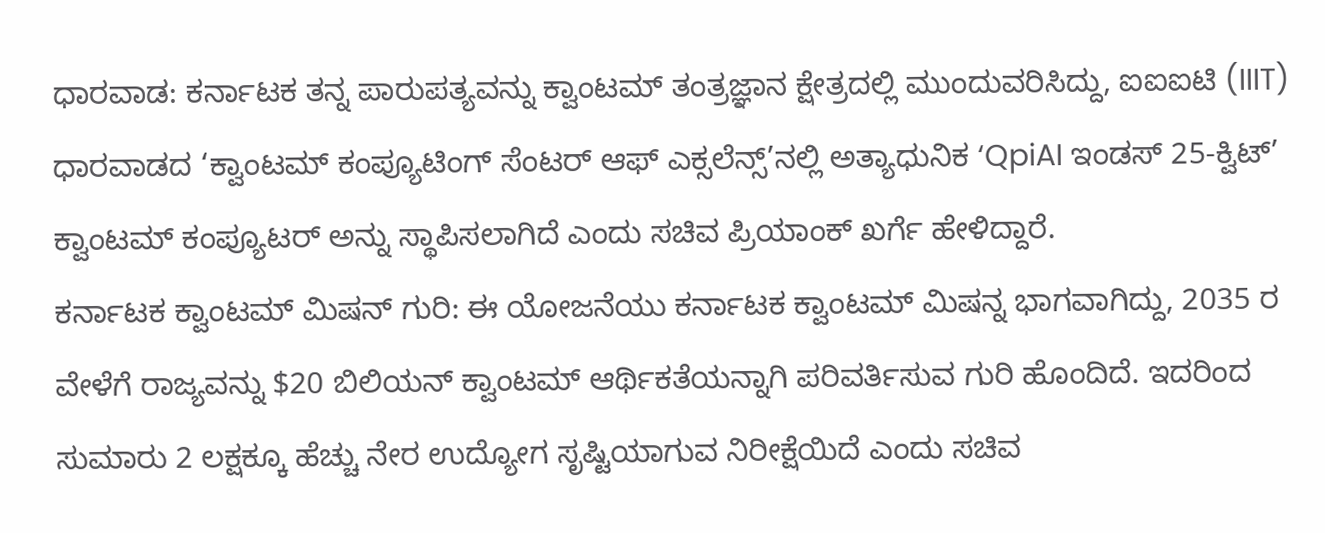ಧಾರವಾಡ: ಕರ್ನಾಟಕ ತನ್ನ ಪಾರುಪತ್ಯವನ್ನು ಕ್ವಾಂಟಮ್ ತಂತ್ರಜ್ಞಾನ ಕ್ಷೇತ್ರದಲ್ಲಿ ಮುಂದುವರಿಸಿದ್ದು, ಐಐಐಟಿ (IIIT) ಧಾರವಾಡದ ‘ಕ್ವಾಂಟಮ್ ಕಂಪ್ಯೂಟಿಂಗ್ ಸೆಂಟರ್ ಆಫ್ ಎಕ್ಸಲೆನ್ಸ್’ನಲ್ಲಿ ಅತ್ಯಾಧುನಿಕ ‘QpiAI ಇಂಡಸ್ 25-ಕ್ವಿಟ್’ ಕ್ವಾಂಟಮ್ ಕಂಪ್ಯೂಟರ್ ಅನ್ನು ಸ್ಥಾಪಿಸಲಾಗಿದೆ ಎಂದು ಸಚಿವ ಪ್ರಿಯಾಂಕ್ ಖರ್ಗೆ ಹೇಳಿದ್ದಾರೆ.
ಕರ್ನಾಟಕ ಕ್ವಾಂಟಮ್ ಮಿಷನ್ ಗುರಿ: ಈ ಯೋಜನೆಯು ಕರ್ನಾಟಕ ಕ್ವಾಂಟಮ್ ಮಿಷನ್ನ ಭಾಗವಾಗಿದ್ದು, 2035 ರ ವೇಳೆಗೆ ರಾಜ್ಯವನ್ನು $20 ಬಿಲಿಯನ್ ಕ್ವಾಂಟಮ್ ಆರ್ಥಿಕತೆಯನ್ನಾಗಿ ಪರಿವರ್ತಿಸುವ ಗುರಿ ಹೊಂದಿದೆ. ಇದರಿಂದ ಸುಮಾರು 2 ಲಕ್ಷಕ್ಕೂ ಹೆಚ್ಚು ನೇರ ಉದ್ಯೋಗ ಸೃಷ್ಟಿಯಾಗುವ ನಿರೀಕ್ಷೆಯಿದೆ ಎಂದು ಸಚಿವ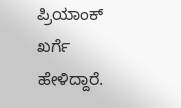ಪ್ರಿಯಾಂಕ್ ಖರ್ಗೆ ಹೇಳಿದ್ದಾರೆ.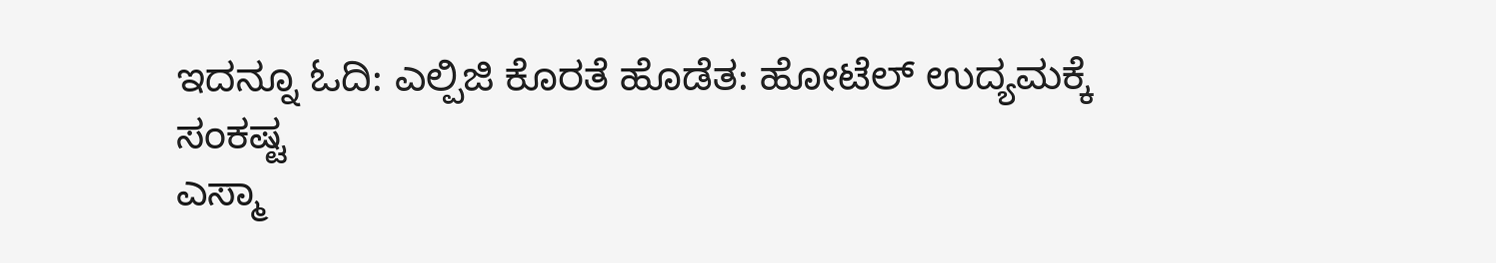ಇದನ್ನೂ ಓದಿ: ಎಲ್ಪಿಜಿ ಕೊರತೆ ಹೊಡೆತ: ಹೋಟೆಲ್ ಉದ್ಯಮಕ್ಕೆ ಸಂಕಷ್ಟ
ಎಸ್ಮಾ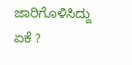ಜಾರಿಗೊಳಿಸಿದ್ದು ಏಕೆ ?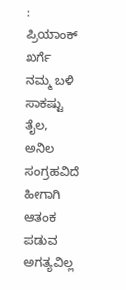: ಪ್ರಿಯಾಂಕ್ ಖರ್ಗೆ
ನಮ್ಮ ಬಳಿ ಸಾಕಷ್ಟು ತೈಲ, ಅನಿಲ ಸಂಗ್ರಹವಿದೆ ಹೀಗಾಗಿ ಆತಂಕ ಪಡುವ ಅಗತ್ಯವಿಲ್ಲ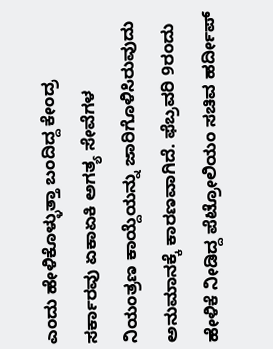ಎಂದು ಹೇಳಿಕೊಳ್ಳುತ್ತಾ ಬಂದಿದ್ದ ಕೇಂದ್ರ ಸರ್ಕಾರವು ಏಕಾಏಕಿ ಅಗತ್ಯ ಸೇವೆಗಳ ನಿಯಂತ್ರಣ ಕಾಯ್ದೆಯನ್ನು ಜಾರಿಗೊಳಿಸಿರುವುದು ಅನುಮಾನಕ್ಕೆ ಕಾರಣವಾಗಿದೆ. ಫೆಬ್ರವರಿ 9ರಂದು ಹೇಳಿಕೆ ನೀಡಿದ್ದ ಪೆಟ್ರೋಲಿಯಂ ಸಚಿವ ಹರ್ದೀಪ್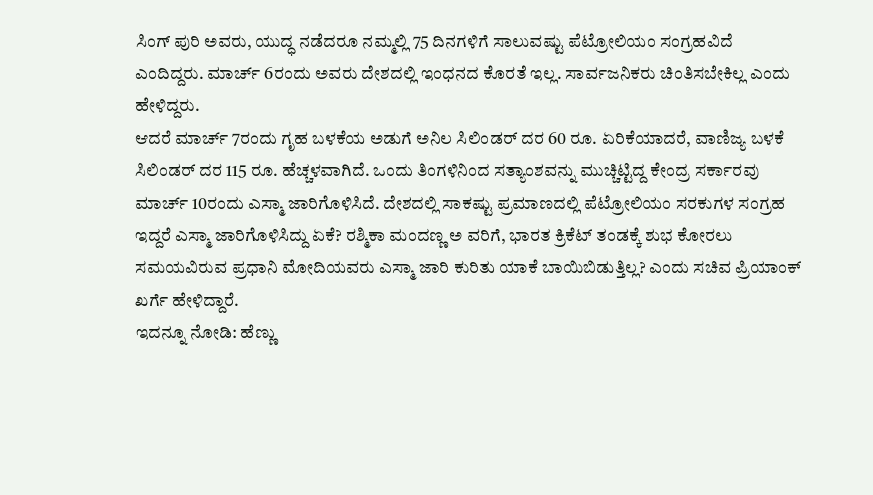ಸಿಂಗ್ ಪುರಿ ಅವರು, ಯುದ್ಧ ನಡೆದರೂ ನಮ್ಮಲ್ಲಿ 75 ದಿನಗಳಿಗೆ ಸಾಲುವಷ್ಟು ಪೆಟ್ರೋಲಿಯಂ ಸಂಗ್ರಹವಿದೆ ಎಂದಿದ್ದರು. ಮಾರ್ಚ್ 6ರಂದು ಅವರು ದೇಶದಲ್ಲಿ ಇಂಧನದ ಕೊರತೆ ಇಲ್ಲ. ಸಾರ್ವಜನಿಕರು ಚಿಂತಿಸಬೇಕಿಲ್ಲ ಎಂದು ಹೇಳಿದ್ದರು.
ಆದರೆ ಮಾರ್ಚ್ 7ರಂದು ಗೃಹ ಬಳಕೆಯ ಅಡುಗೆ ಅನಿಲ ಸಿಲಿಂಡರ್ ದರ 60 ರೂ. ಏರಿಕೆಯಾದರೆ, ವಾಣಿಜ್ಯ ಬಳಕೆ ಸಿಲಿಂಡರ್ ದರ 115 ರೂ. ಹೆಚ್ಚಳವಾಗಿದೆ. ಒಂದು ತಿಂಗಳಿನಿಂದ ಸತ್ಯಾಂಶವನ್ನು ಮುಚ್ಚಿಟ್ಟಿದ್ದ ಕೇಂದ್ರ ಸರ್ಕಾರವು ಮಾರ್ಚ್ 10ರಂದು ಎಸ್ಮಾ ಜಾರಿಗೊಳಿಸಿದೆ. ದೇಶದಲ್ಲಿ ಸಾಕಷ್ಟು ಪ್ರಮಾಣದಲ್ಲಿ ಪೆಟ್ರೋಲಿಯಂ ಸರಕುಗಳ ಸಂಗ್ರಹ ಇದ್ದರೆ ಎಸ್ಮಾ ಜಾರಿಗೊಳಿಸಿದ್ದು ಏಕೆ? ರಶ್ಮಿಕಾ ಮಂದಣ್ಣ ಅ ವರಿಗೆ, ಭಾರತ ಕ್ರಿಕೆಟ್ ತಂಡಕ್ಕೆ ಶುಭ ಕೋರಲು ಸಮಯವಿರುವ ಪ್ರಧಾನಿ ಮೋದಿಯವರು ಎಸ್ಮಾ ಜಾರಿ ಕುರಿತು ಯಾಕೆ ಬಾಯಿಬಿಡುತ್ತಿಲ್ಲ? ಎಂದು ಸಚಿವ ಪ್ರಿಯಾಂಕ್ ಖರ್ಗೆ ಹೇಳಿದ್ದಾರೆ.
ಇದನ್ನೂ ನೋಡಿ: ಹೆಣ್ಣು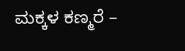ಮಕ್ಕಳ ಕಣ್ಮರೆ –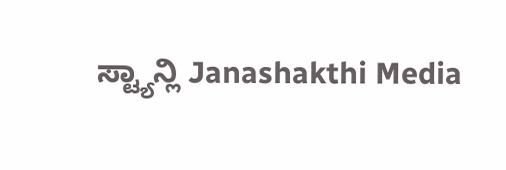ಸ್ಟ್ಯಾನ್ಲಿ Janashakthi Media